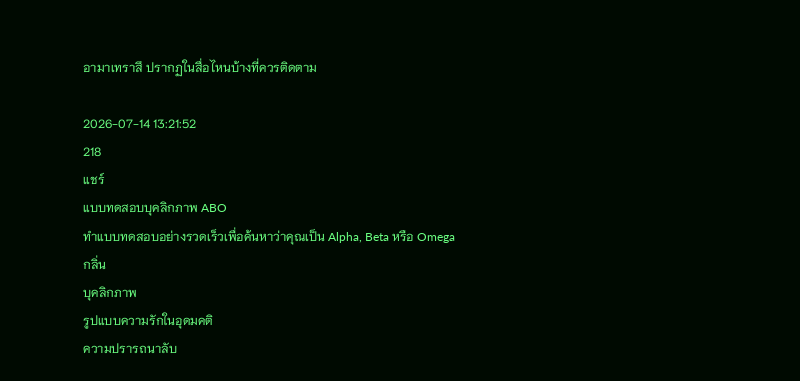อามาเทราสึ ปรากฏในสื่อไหนบ้างที่ควรติดตาม

2026-07-14 13:21:52
218
แชร์
แบบทดสอบบุคลิกภาพ ABO
ทำแบบทดสอบอย่างรวดเร็วเพื่อค้นหาว่าคุณเป็น Alpha, Beta หรือ Omega
กลิ่น
บุคลิกภาพ
รูปแบบความรักในอุดมคติ
ความปรารถนาลับ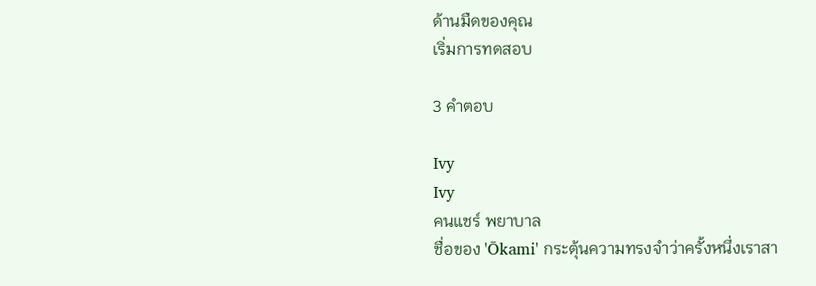ด้านมืดของคุณ
เริ่มการทดสอบ

3 คำตอบ

Ivy
Ivy
คนแชร์ พยาบาล
ชื่อของ 'Ōkami' กระตุ้นความทรงจำว่าครั้งหนึ่งเราสา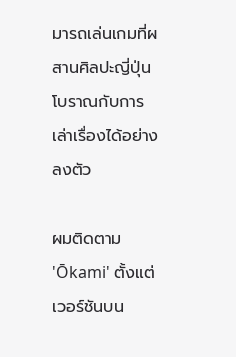มารถเล่นเกมที่ผสานศิลปะญี่ปุ่นโบราณกับการเล่าเรื่องได้อย่างลงตัว

ผมติดตาม 'Ōkami' ตั้งแต่เวอร์ชันบน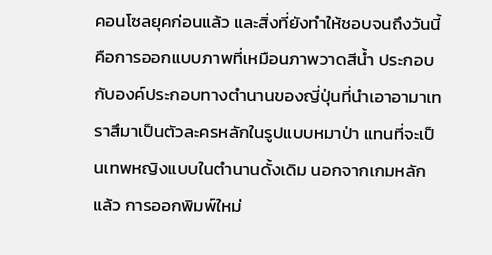คอนโซลยุคก่อนแล้ว และสิ่งที่ยังทำให้ชอบจนถึงวันนี้คือการออกแบบภาพที่เหมือนภาพวาดสีน้ำ ประกอบกับองค์ประกอบทางตำนานของญี่ปุ่นที่นำเอาอามาเทราสึมาเป็นตัวละครหลักในรูปแบบหมาป่า แทนที่จะเป็นเทพหญิงแบบในตำนานดั้งเดิม นอกจากเกมหลักแล้ว การออกพิมพ์ใหม่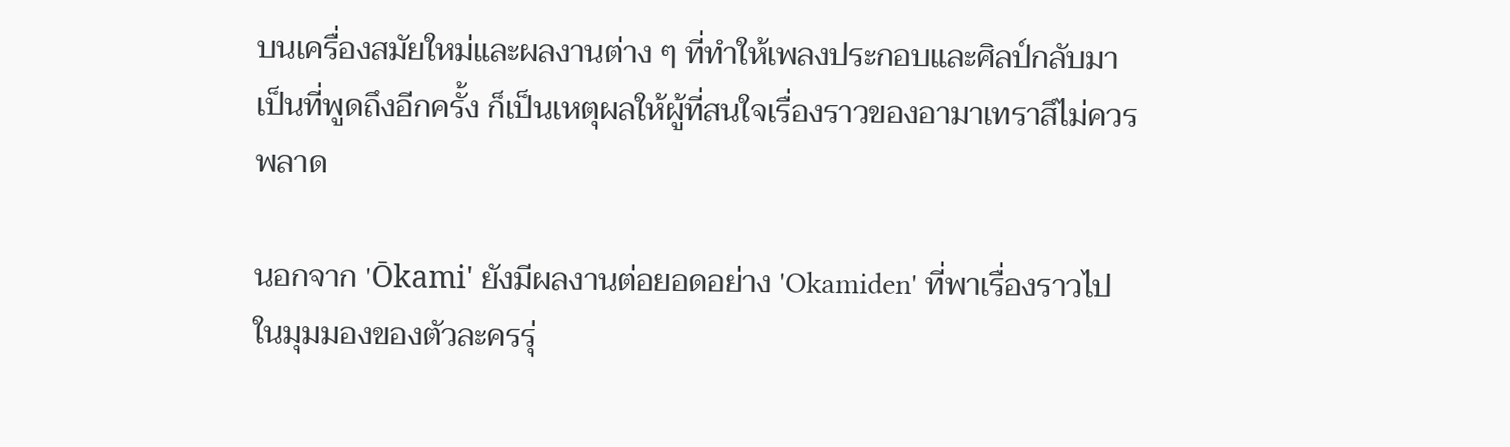บนเครื่องสมัยใหม่และผลงานต่าง ๆ ที่ทำให้เพลงประกอบและศิลป์กลับมาเป็นที่พูดถึงอีกครั้ง ก็เป็นเหตุผลให้ผู้ที่สนใจเรื่องราวของอามาเทราสึไม่ควรพลาด

นอกจาก 'Ōkami' ยังมีผลงานต่อยอดอย่าง 'Okamiden' ที่พาเรื่องราวไปในมุมมองของตัวละครรุ่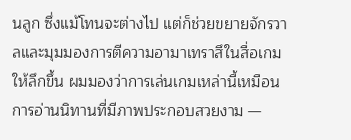นลูก ซึ่งแม้โทนจะต่างไป แต่ก็ช่วยขยายจักรวาลและมุมมองการตีความอามาเทราสึในสื่อเกมให้ลึกขึ้น ผมมองว่าการเล่นเกมเหล่านี้เหมือนการอ่านนิทานที่มีภาพประกอบสวยงาม —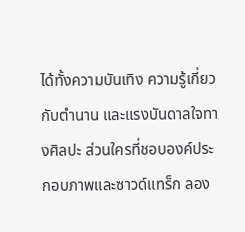ได้ทั้งความบันเทิง ความรู้เกี่ยวกับตำนาน และแรงบันดาลใจทางศิลปะ ส่วนใครที่ชอบองค์ประกอบภาพและซาวด์แทร็ก ลอง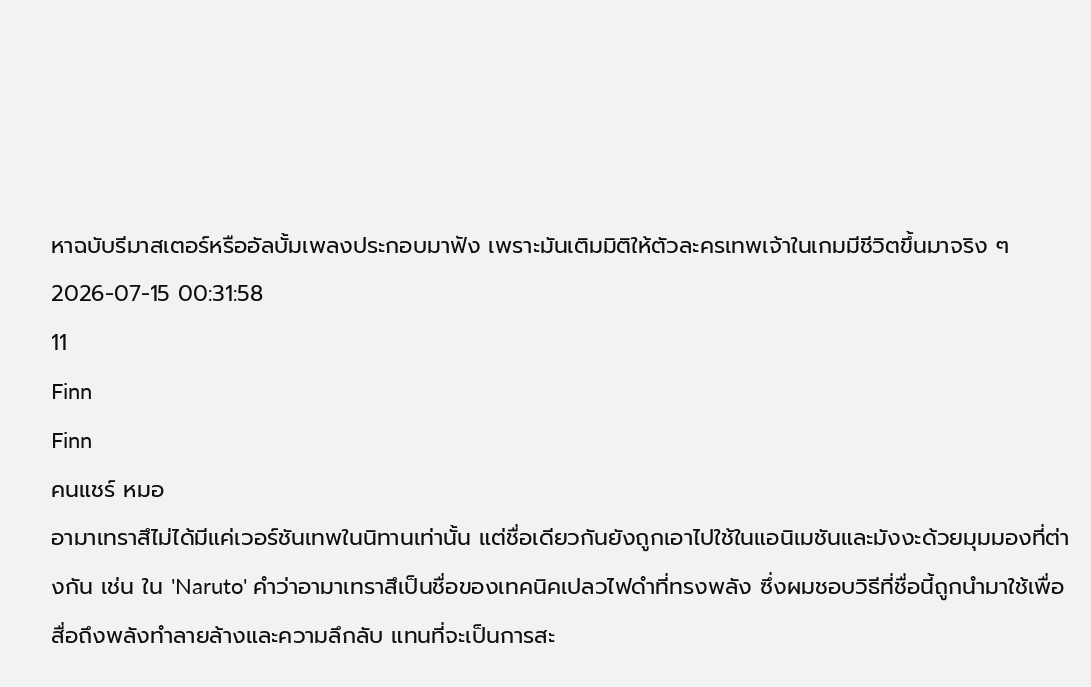หาฉบับรีมาสเตอร์หรืออัลบั้มเพลงประกอบมาฟัง เพราะมันเติมมิติให้ตัวละครเทพเจ้าในเกมมีชีวิตขึ้นมาจริง ๆ
2026-07-15 00:31:58
11
Finn
Finn
คนแชร์ หมอ
อามาเทราสึไม่ได้มีแค่เวอร์ชันเทพในนิทานเท่านั้น แต่ชื่อเดียวกันยังถูกเอาไปใช้ในแอนิเมชันและมังงะด้วยมุมมองที่ต่างกัน เช่น ใน 'Naruto' คำว่าอามาเทราสึเป็นชื่อของเทคนิคเปลวไฟดำที่ทรงพลัง ซึ่งผมชอบวิธีที่ชื่อนี้ถูกนำมาใช้เพื่อสื่อถึงพลังทำลายล้างและความลึกลับ แทนที่จะเป็นการสะ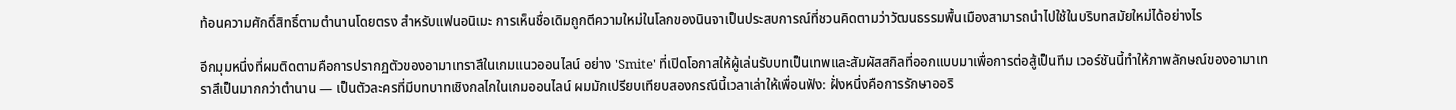ท้อนความศักดิ์สิทธิ์ตามตำนานโดยตรง สำหรับแฟนอนิเมะ การเห็นชื่อเดิมถูกตีความใหม่ในโลกของนินจาเป็นประสบการณ์ที่ชวนคิดตามว่าวัฒนธรรมพื้นเมืองสามารถนำไปใช้ในบริบทสมัยใหม่ได้อย่างไร

อีกมุมหนึ่งที่ผมติดตามคือการปรากฏตัวของอามาเทราสึในเกมแนวออนไลน์ อย่าง 'Smite' ที่เปิดโอกาสให้ผู้เล่นรับบทเป็นเทพและสัมผัสสกิลที่ออกแบบมาเพื่อการต่อสู้เป็นทีม เวอร์ชันนี้ทำให้ภาพลักษณ์ของอามาเทราสึเป็นมากกว่าตำนาน — เป็นตัวละครที่มีบทบาทเชิงกลไกในเกมออนไลน์ ผมมักเปรียบเทียบสองกรณีนี้เวลาเล่าให้เพื่อนฟัง: ฝั่งหนึ่งคือการรักษาออริ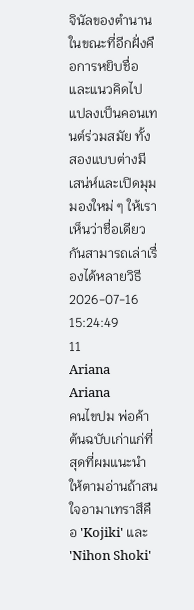จินัลของตำนาน ในขณะที่อีกฝั่งคือการหยิบชื่อและแนวคิดไปแปลงเป็นคอนเทนต์ร่วมสมัย ทั้งสองแบบต่างมีเสน่ห์และเปิดมุมมองใหม่ ๆ ให้เราเห็นว่าชื่อเดียวกันสามารถเล่าเรื่องได้หลายวิธี
2026-07-16 15:24:49
11
Ariana
Ariana
คนไขปม พ่อค้า
ต้นฉบับเก่าแก่ที่สุดที่ผมแนะนำให้ตามอ่านถ้าสนใจอามาเทราสึคือ 'Kojiki' และ 'Nihon Shoki'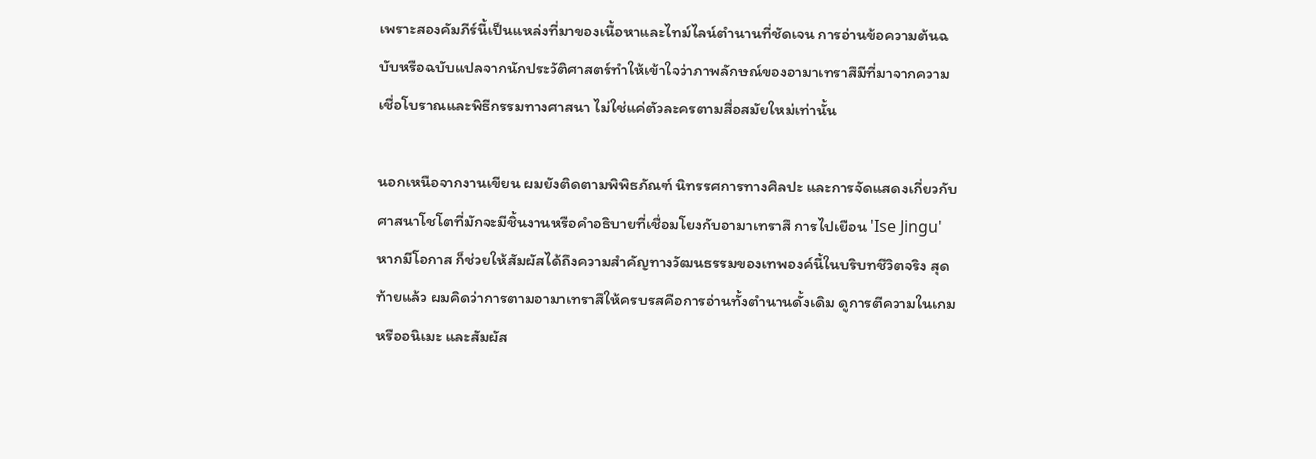เพราะสองคัมภีร์นี้เป็นแหล่งที่มาของเนื้อหาและไทม์ไลน์ตำนานที่ชัดเจน การอ่านข้อความต้นฉบับหรือฉบับแปลจากนักประวัติศาสตร์ทำให้เข้าใจว่าภาพลักษณ์ของอามาเทราสึมีที่มาจากความเชื่อโบราณและพิธีกรรมทางศาสนา ไม่ใช่แค่ตัวละครตามสื่อสมัยใหม่เท่านั้น

นอกเหนือจากงานเขียน ผมยังติดตามพิพิธภัณฑ์ นิทรรศการทางศิลปะ และการจัดแสดงเกี่ยวกับศาสนาโชโตที่มักจะมีชิ้นงานหรือคำอธิบายที่เชื่อมโยงกับอามาเทราสึ การไปเยือน 'Ise Jingu' หากมีโอกาส ก็ช่วยให้สัมผัสได้ถึงความสำคัญทางวัฒนธรรมของเทพองค์นี้ในบริบทชีวิตจริง สุดท้ายแล้ว ผมคิดว่าการตามอามาเทราสึให้ครบรสคือการอ่านทั้งตำนานดั้งเดิม ดูการตีความในเกมหรืออนิเมะ และสัมผัส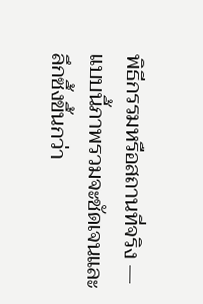พิธีกรรมหรือสถานที่จริง — แบบนี้ภาพรวมจะชัดเจนและลึกซึ้งขึ้นกว่า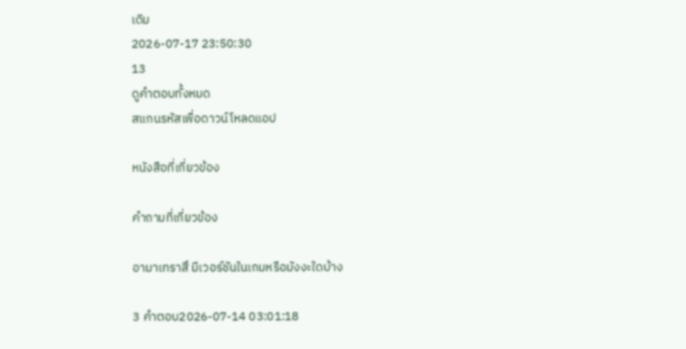เดิม
2026-07-17 23:50:30
13
ดูคำตอบทั้งหมด
สแกนรหัสเพื่อดาวน์โหลดแอป

หนังสือที่เกี่ยวข้อง

คำถามที่เกี่ยวข้อง

อามาเทราสึ มีเวอร์ชันในเกมหรือมังงะใดบ้าง

3 คำตอบ2026-07-14 03:01:18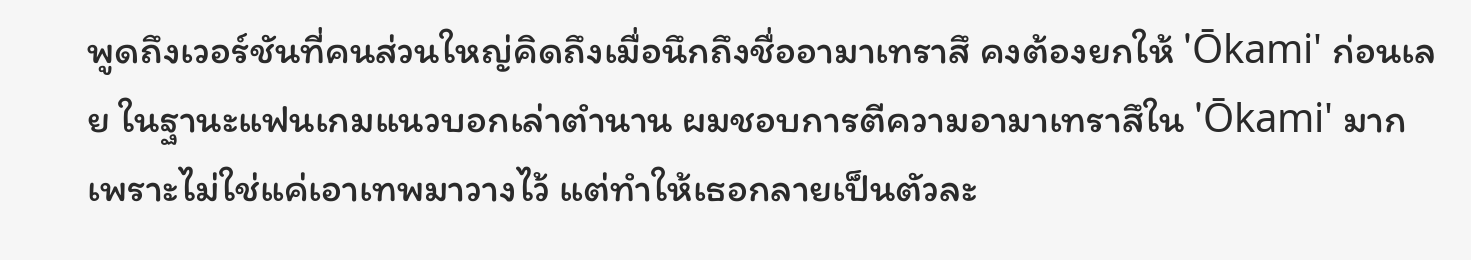พูดถึงเวอร์ชันที่คนส่วนใหญ่คิดถึงเมื่อนึกถึงชื่ออามาเทราสึ คงต้องยกให้ 'Ōkami' ก่อนเลย ในฐานะแฟนเกมแนวบอกเล่าตำนาน ผมชอบการตีความอามาเทราสึใน 'Ōkami' มาก เพราะไม่ใช่แค่เอาเทพมาวางไว้ แต่ทำให้เธอกลายเป็นตัวละ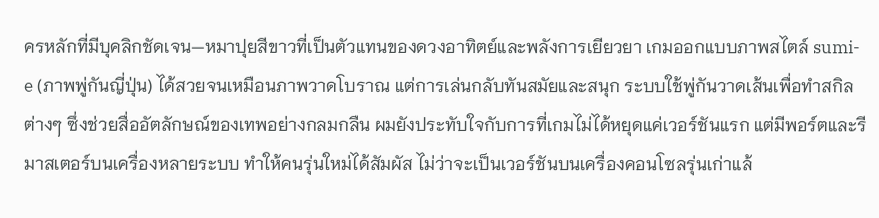ครหลักที่มีบุคลิกชัดเจน—หมาปุยสีขาวที่เป็นตัวแทนของดวงอาทิตย์และพลังการเยียวยา เกมออกแบบภาพสไตล์ sumi-e (ภาพพู่กันญี่ปุ่น) ได้สวยจนเหมือนภาพวาดโบราณ แต่การเล่นกลับทันสมัยและสนุก ระบบใช้พู่กันวาดเส้นเพื่อทำสกิลต่างๆ ซึ่งช่วยสื่ออัตลักษณ์ของเทพอย่างกลมกลืน ผมยังประทับใจกับการที่เกมไม่ได้หยุดแค่เวอร์ชันแรก แต่มีพอร์ตและรีมาสเตอร์บนเครื่องหลายระบบ ทำให้คนรุ่นใหม่ได้สัมผัส ไม่ว่าจะเป็นเวอร์ชันบนเครื่องคอนโซลรุ่นเก่าแล้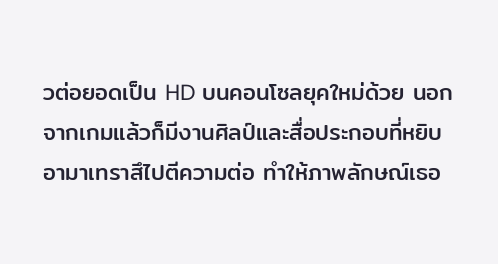วต่อยอดเป็น HD บนคอนโซลยุคใหม่ด้วย นอกจากเกมแล้วก็มีงานศิลป์และสื่อประกอบที่หยิบอามาเทราสึไปตีความต่อ ทำให้ภาพลักษณ์เธอ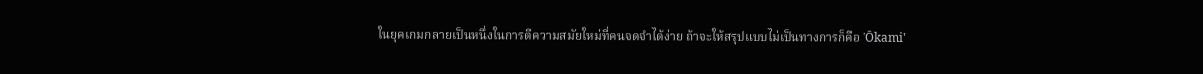ในยุคเกมกลายเป็นหนึ่งในการตีความสมัยใหม่ที่คนจดจำได้ง่าย ถ้าจะให้สรุปแบบไม่เป็นทางการก็คือ 'Ōkami'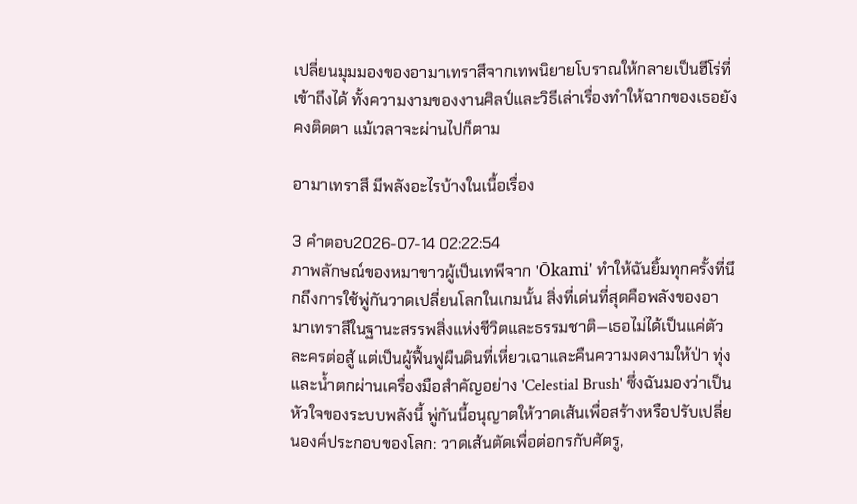เปลี่ยนมุมมองของอามาเทราสึจากเทพนิยายโบราณให้กลายเป็นฮีโร่ที่เข้าถึงได้ ทั้งความงามของงานศิลป์และวิธีเล่าเรื่องทำให้ฉากของเธอยังคงติดตา แม้เวลาจะผ่านไปก็ตาม

อามาเทราสึ มีพลังอะไรบ้างในเนื้อเรื่อง

3 คำตอบ2026-07-14 02:22:54
ภาพลักษณ์ของหมาขาวผู้เป็นเทพีจาก 'Ōkami' ทำให้ฉันยิ้มทุกครั้งที่นึกถึงการใช้พู่กันวาดเปลี่ยนโลกในเกมนั้น สิ่งที่เด่นที่สุดคือพลังของอามาเทราสึในฐานะสรรพสิ่งแห่งชีวิตและธรรมชาติ—เธอไม่ได้เป็นแค่ตัวละครต่อสู้ แต่เป็นผู้ฟื้นฟูผืนดินที่เหี่ยวเฉาและคืนความงดงามให้ป่า ทุ่ง และน้ำตกผ่านเครื่องมือสำคัญอย่าง 'Celestial Brush' ซึ่งฉันมองว่าเป็นหัวใจของระบบพลังนี้ พู่กันนี้อนุญาตให้วาดเส้นเพื่อสร้างหรือปรับเปลี่ยนองค์ประกอบของโลก: วาดเส้นตัดเพื่อต่อกรกับศัตรู,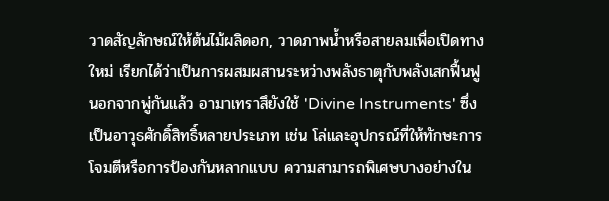วาดสัญลักษณ์ให้ต้นไม้ผลิดอก, วาดภาพน้ำหรือสายลมเพื่อเปิดทางใหม่ เรียกได้ว่าเป็นการผสมผสานระหว่างพลังธาตุกับพลังเสกฟื้นฟู นอกจากพู่กันแล้ว อามาเทราสึยังใช้ 'Divine Instruments' ซึ่งเป็นอาวุธศักดิ์สิทธิ์หลายประเภท เช่น โล่และอุปกรณ์ที่ให้ทักษะการโจมตีหรือการป้องกันหลากแบบ ความสามารถพิเศษบางอย่างใน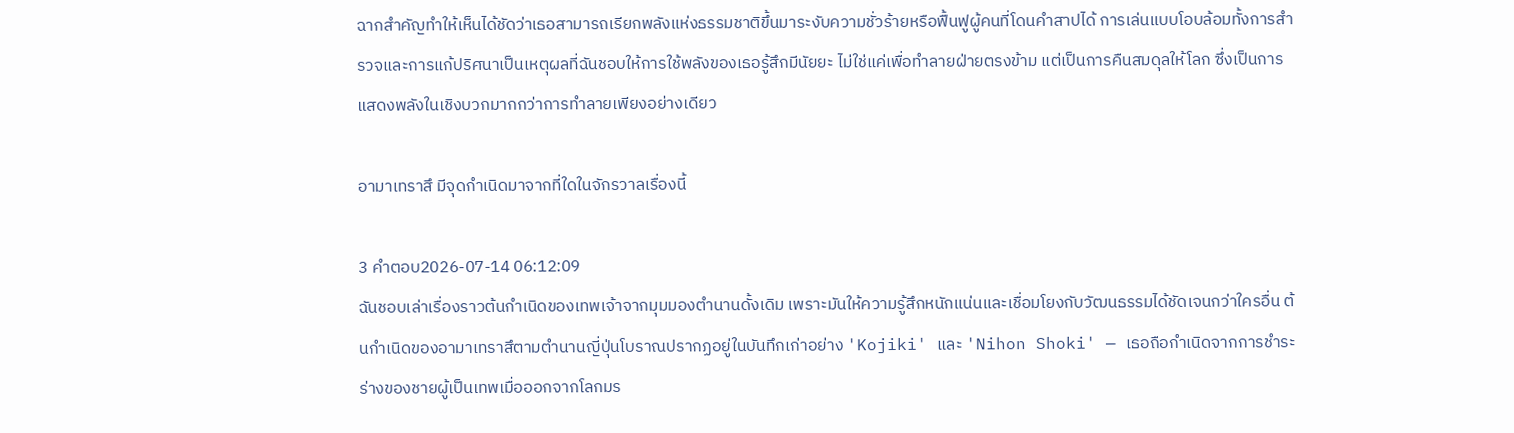ฉากสำคัญทำให้เห็นได้ชัดว่าเธอสามารถเรียกพลังแห่งธรรมชาติขึ้นมาระงับความชั่วร้ายหรือฟื้นฟูผู้คนที่โดนคำสาปได้ การเล่นแบบโอบล้อมทั้งการสำรวจและการแก้ปริศนาเป็นเหตุผลที่ฉันชอบให้การใช้พลังของเธอรู้สึกมีนัยยะ ไม่ใช่แค่เพื่อทำลายฝ่ายตรงข้าม แต่เป็นการคืนสมดุลให้โลก ซึ่งเป็นการแสดงพลังในเชิงบวกมากกว่าการทำลายเพียงอย่างเดียว

อามาเทราสึ มีจุดกำเนิดมาจากที่ใดในจักรวาลเรื่องนี้

3 คำตอบ2026-07-14 06:12:09
ฉันชอบเล่าเรื่องราวต้นกำเนิดของเทพเจ้าจากมุมมองตำนานดั้งเดิม เพราะมันให้ความรู้สึกหนักแน่นและเชื่อมโยงกับวัฒนธรรมได้ชัดเจนกว่าใครอื่น ต้นกำเนิดของอามาเทราสึตามตำนานญี่ปุ่นโบราณปรากฏอยู่ในบันทึกเก่าอย่าง 'Kojiki' และ 'Nihon Shoki' — เธอถือกำเนิดจากการชำระร่างของชายผู้เป็นเทพเมื่อออกจากโลกมร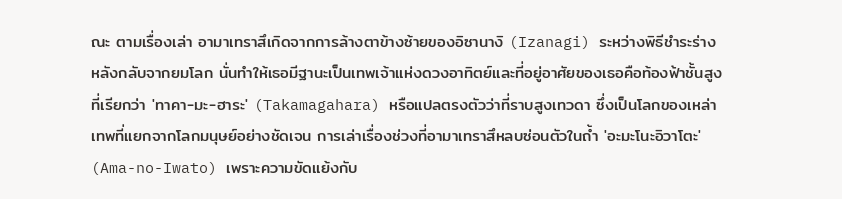ณะ ตามเรื่องเล่า อามาเทราสึเกิดจากการล้างตาข้างซ้ายของอิซานางิ (Izanagi) ระหว่างพิธีชำระร่างหลังกลับจากยมโลก นั่นทำให้เธอมีฐานะเป็นเทพเจ้าแห่งดวงอาทิตย์และที่อยู่อาศัยของเธอคือท้องฟ้าชั้นสูงที่เรียกว่า 'ทาคา-มะ-ฮาระ' (Takamagahara) หรือแปลตรงตัวว่าที่ราบสูงเทวดา ซึ่งเป็นโลกของเหล่าเทพที่แยกจากโลกมนุษย์อย่างชัดเจน การเล่าเรื่องช่วงที่อามาเทราสึหลบซ่อนตัวในถ้ำ 'อะมะโนะอิวาโตะ' (Ama-no-Iwato) เพราะความขัดแย้งกับ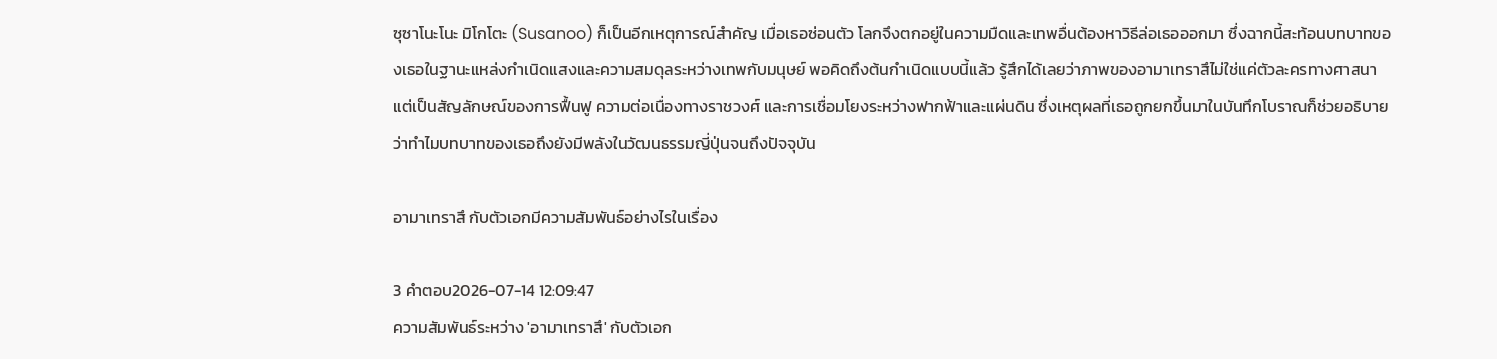ซุซาโนะโนะ มิโกโตะ (Susanoo) ก็เป็นอีกเหตุการณ์สำคัญ เมื่อเธอซ่อนตัว โลกจึงตกอยู่ในความมืดและเทพอื่นต้องหาวิธีล่อเธอออกมา ซึ่งฉากนี้สะท้อนบทบาทของเธอในฐานะแหล่งกำเนิดแสงและความสมดุลระหว่างเทพกับมนุษย์ พอคิดถึงต้นกำเนิดแบบนี้แล้ว รู้สึกได้เลยว่าภาพของอามาเทราสึไม่ใช่แค่ตัวละครทางศาสนา แต่เป็นสัญลักษณ์ของการฟื้นฟู ความต่อเนื่องทางราชวงศ์ และการเชื่อมโยงระหว่างฟากฟ้าและแผ่นดิน ซึ่งเหตุผลที่เธอถูกยกขึ้นมาในบันทึกโบราณก็ช่วยอธิบายว่าทำไมบทบาทของเธอถึงยังมีพลังในวัฒนธรรมญี่ปุ่นจนถึงปัจจุบัน

อามาเทราสึ กับตัวเอกมีความสัมพันธ์อย่างไรในเรื่อง

3 คำตอบ2026-07-14 12:09:47
ความสัมพันธ์ระหว่าง 'อามาเทราสึ' กับตัวเอก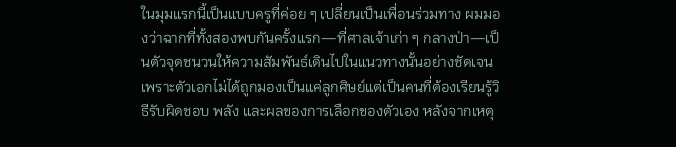ในมุมแรกนี้เป็นแบบครูที่ค่อย ๆ เปลี่ยนเป็นเพื่อนร่วมทาง ผมมองว่าฉากที่ทั้งสองพบกันครั้งแรก—ที่ศาลเจ้าเก่า ๆ กลางป่า—เป็นตัวจุดชนวนให้ความสัมพันธ์เดินไปในแนวทางนั้นอย่างชัดเจน เพราะตัวเอกไม่ได้ถูกมองเป็นแค่ลูกศิษย์แต่เป็นคนที่ต้องเรียนรู้วิธีรับผิดชอบ พลัง และผลของการเลือกของตัวเอง หลังจากเหตุ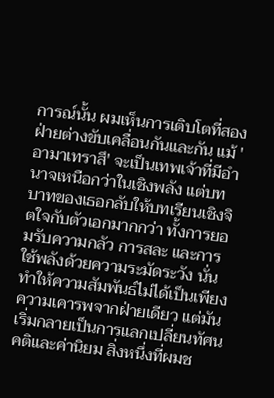การณ์นั้น ผมเห็นการเติบโตที่สองฝ่ายต่างขับเคลื่อนกันและกัน แม้ 'อามาเทราสึ' จะเป็นเทพเจ้าที่มีอำนาจเหนือกว่าในเชิงพลัง แต่บทบาทของเธอกลับให้บทเรียนเชิงจิตใจกับตัวเอกมากกว่า ทั้งการยอมรับความกลัว การสละ และการใช้พลังด้วยความระมัดระวัง นั่นทำให้ความสัมพันธ์ไม่ได้เป็นเพียงความเคารพจากฝ่ายเดียว แต่มันเริ่มกลายเป็นการแลกเปลี่ยนทัศนคติและค่านิยม สิ่งหนึ่งที่ผมช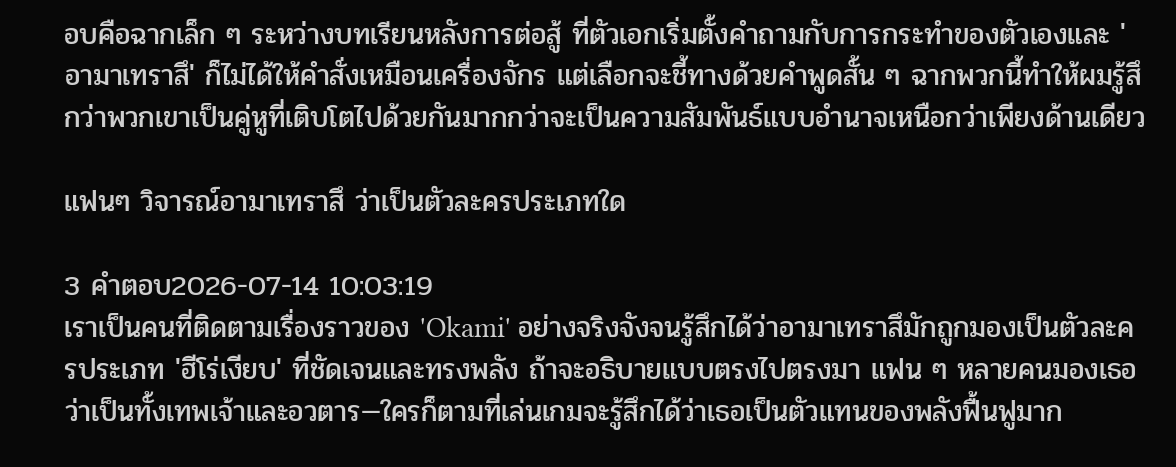อบคือฉากเล็ก ๆ ระหว่างบทเรียนหลังการต่อสู้ ที่ตัวเอกเริ่มตั้งคำถามกับการกระทำของตัวเองและ 'อามาเทราสึ' ก็ไม่ได้ให้คำสั่งเหมือนเครื่องจักร แต่เลือกจะชี้ทางด้วยคำพูดสั้น ๆ ฉากพวกนี้ทำให้ผมรู้สึกว่าพวกเขาเป็นคู่หูที่เติบโตไปด้วยกันมากกว่าจะเป็นความสัมพันธ์แบบอำนาจเหนือกว่าเพียงด้านเดียว

แฟนๆ วิจารณ์อามาเทราสึ ว่าเป็นตัวละครประเภทใด

3 คำตอบ2026-07-14 10:03:19
เราเป็นคนที่ติดตามเรื่องราวของ 'Okami' อย่างจริงจังจนรู้สึกได้ว่าอามาเทราสึมักถูกมองเป็นตัวละครประเภท 'ฮีโร่เงียบ' ที่ชัดเจนและทรงพลัง ถ้าจะอธิบายแบบตรงไปตรงมา แฟน ๆ หลายคนมองเธอว่าเป็นทั้งเทพเจ้าและอวตาร—ใครก็ตามที่เล่นเกมจะรู้สึกได้ว่าเธอเป็นตัวแทนของพลังฟื้นฟูมาก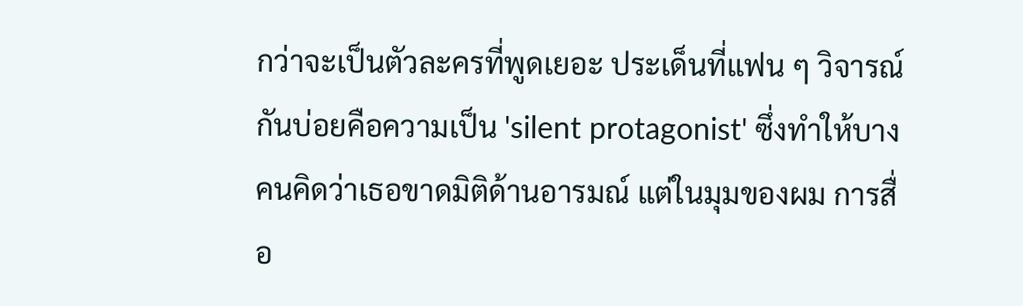กว่าจะเป็นตัวละครที่พูดเยอะ ประเด็นที่แฟน ๆ วิจารณ์กันบ่อยคือความเป็น 'silent protagonist' ซึ่งทำให้บางคนคิดว่าเธอขาดมิติด้านอารมณ์ แต่ในมุมของผม การสื่อ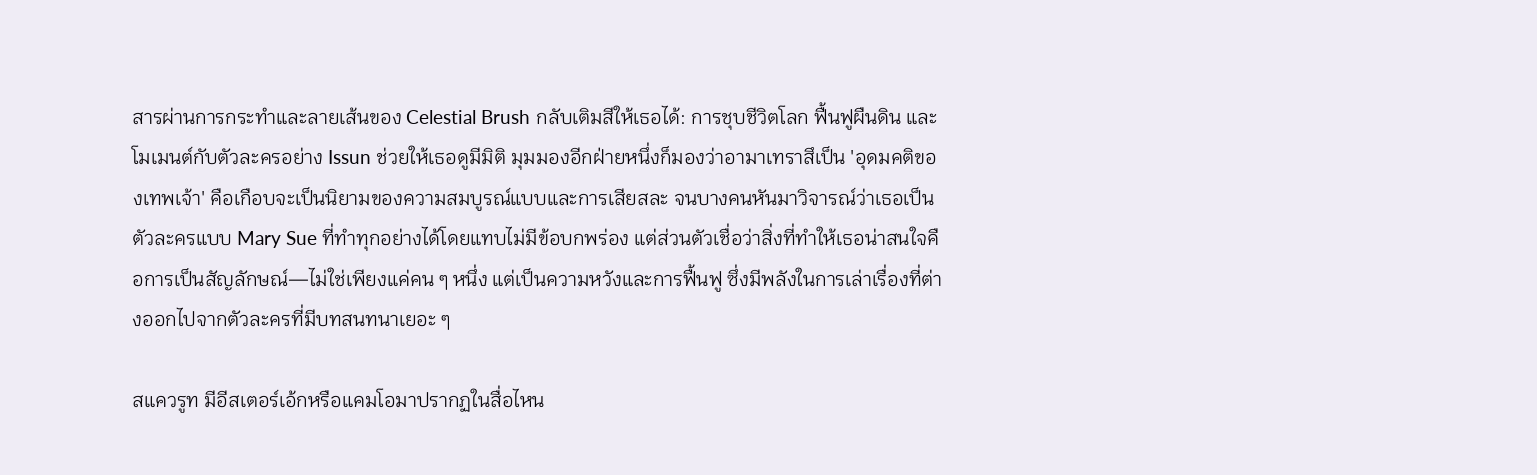สารผ่านการกระทำและลายเส้นของ Celestial Brush กลับเติมสีให้เธอได้: การชุบชีวิตโลก ฟื้นฟูผืนดิน และโมเมนต์กับตัวละครอย่าง Issun ช่วยให้เธอดูมีมิติ มุมมองอีกฝ่ายหนึ่งก็มองว่าอามาเทราสึเป็น 'อุดมคติของเทพเจ้า' คือเกือบจะเป็นนิยามของความสมบูรณ์แบบและการเสียสละ จนบางคนหันมาวิจารณ์ว่าเธอเป็นตัวละครแบบ Mary Sue ที่ทำทุกอย่างได้โดยแทบไม่มีข้อบกพร่อง แต่ส่วนตัวเชื่อว่าสิ่งที่ทำให้เธอน่าสนใจคือการเป็นสัญลักษณ์—ไม่ใช่เพียงแค่คน ๆ หนึ่ง แต่เป็นความหวังและการฟื้นฟู ซึ่งมีพลังในการเล่าเรื่องที่ต่างออกไปจากตัวละครที่มีบทสนทนาเยอะ ๆ

สแควรูท มีอีสเตอร์เอ้กหรือแคมโอมาปรากฏในสื่อไหน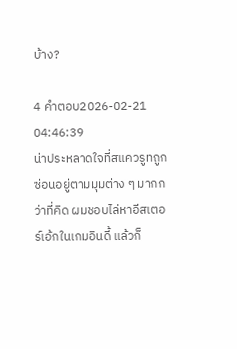บ้าง?

4 คำตอบ2026-02-21 04:46:39
น่าประหลาดใจที่สแควรูทถูกซ่อนอยู่ตามมุมต่าง ๆ มากกว่าที่คิด ผมชอบไล่หาอีสเตอร์เอ้กในเกมอินดี้ แล้วก็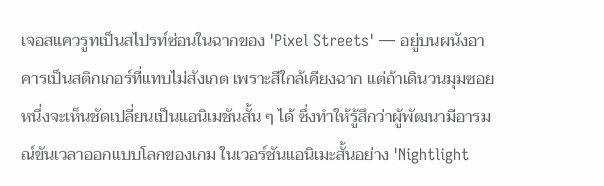เจอสแควรูทเป็นสไปรท์ซ่อนในฉากของ 'Pixel Streets' — อยู่บนผนังอาคารเป็นสติกเกอร์ที่แทบไม่สังเกต เพราะสีใกล้เคียงฉาก แต่ถ้าเดินวนมุมซอยหนึ่งจะเห็นชัดเปลี่ยนเป็นแอนิเมชันสั้น ๆ ได้ ซึ่งทำให้รู้สึกว่าผู้พัฒนามีอารมณ์ขันเวลาออกแบบโลกของเกม ในเวอร์ชันแอนิเมะสั้นอย่าง 'Nightlight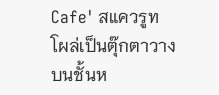Cafe' สแควรูทโผล่เป็นตุ๊กตาวางบนชั้นห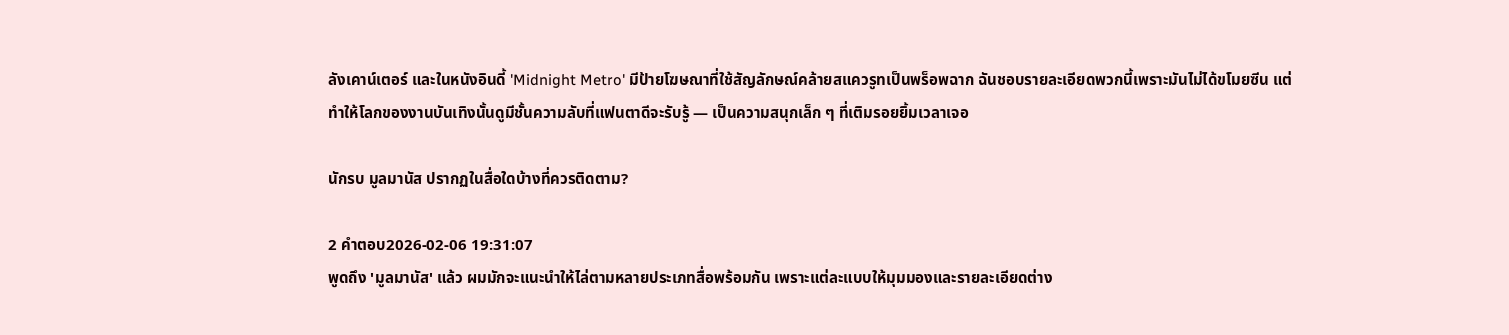ลังเคาน์เตอร์ และในหนังอินดี้ 'Midnight Metro' มีป้ายโฆษณาที่ใช้สัญลักษณ์คล้ายสแควรูทเป็นพร็อพฉาก ฉันชอบรายละเอียดพวกนี้เพราะมันไม่ได้ขโมยซีน แต่ทำให้โลกของงานบันเทิงนั้นดูมีชั้นความลับที่แฟนตาดีจะรับรู้ — เป็นความสนุกเล็ก ๆ ที่เติมรอยยิ้มเวลาเจอ

นักรบ มูลมานัส ปรากฏในสื่อใดบ้างที่ควรติดตาม?

2 คำตอบ2026-02-06 19:31:07
พูดถึง 'มูลมานัส' แล้ว ผมมักจะแนะนำให้ไล่ตามหลายประเภทสื่อพร้อมกัน เพราะแต่ละแบบให้มุมมองและรายละเอียดต่าง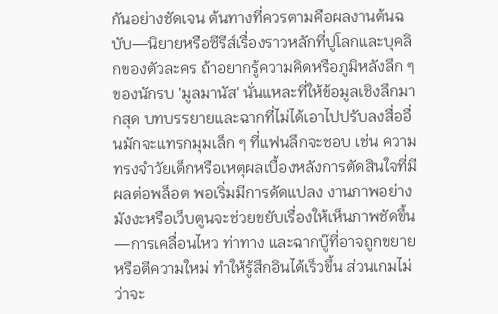กันอย่างชัดเจน ต้นทางที่ควรตามคือผลงานต้นฉบับ—นิยายหรือซีรีส์เรื่องราวหลักที่ปูโลกและบุคลิกของตัวละคร ถ้าอยากรู้ความคิดหรือภูมิหลังลึก ๆ ของนักรบ 'มูลมานัส' นั่นแหละที่ให้ข้อมูลเชิงลึกมากสุด บทบรรยายและฉากที่ไม่ได้เอาไปปรับลงสื่ออื่นมักจะแทรกมุมเล็ก ๆ ที่แฟนลึกจะชอบ เช่น ความทรงจำวัยเด็กหรือเหตุผลเบื้องหลังการตัดสินใจที่มีผลต่อพล็อต พอเริ่มมีการดัดแปลง งานภาพอย่างมังงะหรือเว็บตูนจะช่วยขยับเรื่องให้เห็นภาพชัดขึ้น—การเคลื่อนไหว ท่าทาง และฉากบู๊ที่อาจถูกขยายหรือตีความใหม่ ทำให้รู้สึกอินได้เร็วขึ้น ส่วนเกมไม่ว่าจะ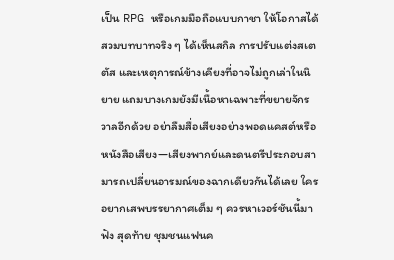เป็น RPG หรือเกมมือถือแบบกาชา ให้โอกาสได้สวมบทบาทจริง ๆ ได้เห็นสกิล การปรับแต่งสเตตัส และเหตุการณ์ข้างเคียงที่อาจไม่ถูกเล่าในนิยาย แถมบางเกมยังมีเนื้อหาเฉพาะที่ขยายจักรวาลอีกด้วย อย่าลืมสื่อเสียงอย่างพอดแคสต์หรือหนังสือเสียง—เสียงพากย์และดนตรีประกอบสามารถเปลี่ยนอารมณ์ของฉากเดียวกันได้เลย ใครอยากเสพบรรยากาศเต็ม ๆ ควรหาเวอร์ชันนี้มาฟัง สุดท้าย ชุมชนแฟนค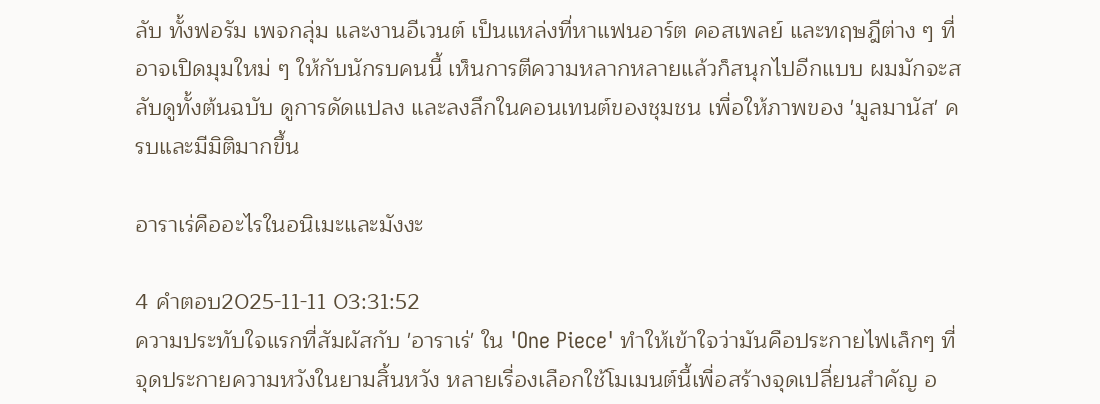ลับ ทั้งฟอรัม เพจกลุ่ม และงานอีเวนต์ เป็นแหล่งที่หาแฟนอาร์ต คอสเพลย์ และทฤษฎีต่าง ๆ ที่อาจเปิดมุมใหม่ ๆ ให้กับนักรบคนนี้ เห็นการตีความหลากหลายแล้วก็สนุกไปอีกแบบ ผมมักจะสลับดูทั้งต้นฉบับ ดูการดัดแปลง และลงลึกในคอนเทนต์ของชุมชน เพื่อให้ภาพของ 'มูลมานัส' ครบและมีมิติมากขึ้น

อาราเร่คืออะไรในอนิเมะและมังงะ

4 คำตอบ2025-11-11 03:31:52
ความประทับใจแรกที่สัมผัสกับ 'อาราเร่' ใน 'One Piece' ทำให้เข้าใจว่ามันคือประกายไฟเล็กๆ ที่จุดประกายความหวังในยามสิ้นหวัง หลายเรื่องเลือกใช้โมเมนต์นี้เพื่อสร้างจุดเปลี่ยนสำคัญ อ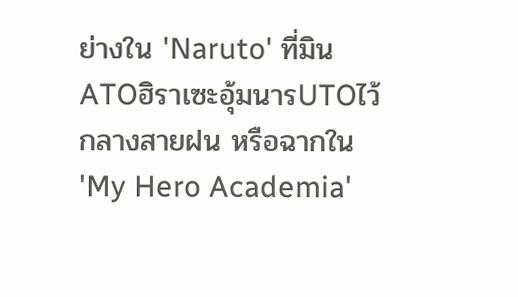ย่างใน 'Naruto' ที่มินATOฮิราเซะอุ้มนารUTOไว้กลางสายฝน หรือฉากใน 'My Hero Academia'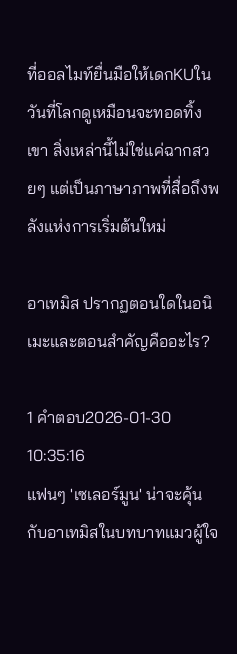ที่ออลไมท์ยื่นมือให้เดกKUในวันที่โลกดูเหมือนจะทอดทิ้งเขา สิ่งเหล่านี้ไม่ใช่แค่ฉากสวยๆ แต่เป็นภาษาภาพที่สื่อถึงพลังแห่งการเริ่มต้นใหม่

อาเทมิส ปรากฏตอนใดในอนิเมะและตอนสำคัญคืออะไร?

1 คำตอบ2026-01-30 10:35:16
แฟนๆ 'เซเลอร์มูน' น่าจะคุ้นกับอาเทมิสในบทบาทแมวผู้ใจ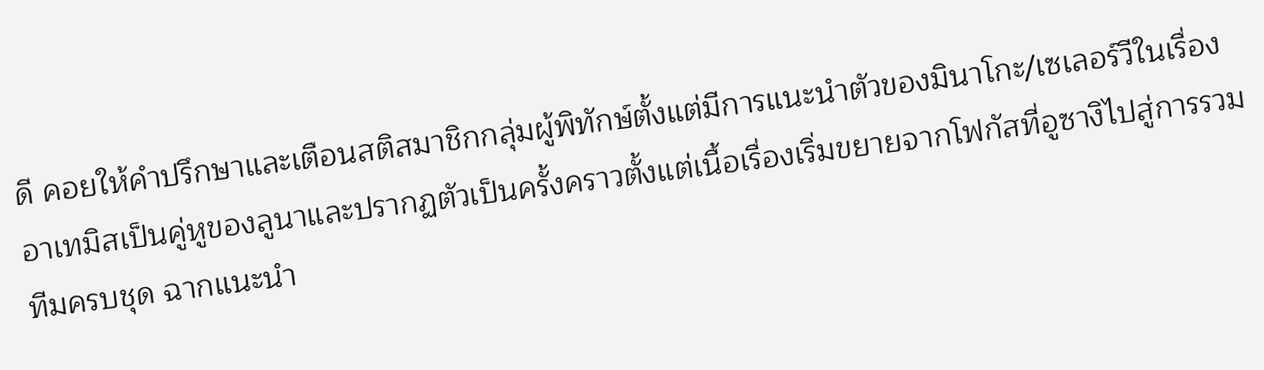ดี คอยให้คำปรึกษาและเตือนสติสมาชิกกลุ่มผู้พิทักษ์ตั้งแต่มีการแนะนำตัวของมินาโกะ/เซเลอร์วีในเรื่อง อาเทมิสเป็นคู่หูของลูนาและปรากฏตัวเป็นครั้งคราวตั้งแต่เนื้อเรื่องเริ่มขยายจากโฟกัสที่อูซางิไปสู่การรวมทีมครบชุด ฉากแนะนำ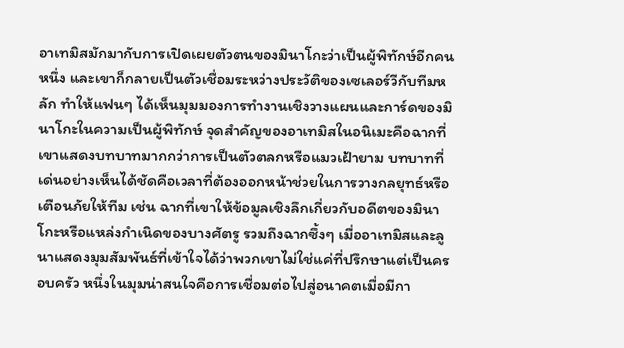อาเทมิสมักมากับการเปิดเผยตัวตนของมินาโกะว่าเป็นผู้พิทักษ์อีกคนหนึ่ง และเขาก็กลายเป็นตัวเชื่อมระหว่างประวัติของเซเลอร์วีกับทีมหลัก ทำให้แฟนๆ ได้เห็นมุมมองการทำงานเชิงวางแผนและการ์ดของมินาโกะในความเป็นผู้พิทักษ์ จุดสำคัญของอาเทมิสในอนิเมะคือฉากที่เขาแสดงบทบาทมากกว่าการเป็นตัวตลกหรือแมวเฝ้ายาม บทบาทที่เด่นอย่างเห็นได้ชัดคือเวลาที่ต้องออกหน้าช่วยในการวางกลยุทธ์หรือเตือนภัยให้ทีม เช่น ฉากที่เขาให้ข้อมูลเชิงลึกเกี่ยวกับอดีตของมินาโกะหรือแหล่งกำเนิดของบางศัตรู รวมถึงฉากซึ้งๆ เมื่ออาเทมิสและลูนาแสดงมุมสัมพันธ์ที่เข้าใจได้ว่าพวกเขาไม่ใช่แค่ที่ปรึกษาแต่เป็นครอบครัว หนึ่งในมุมน่าสนใจคือการเชื่อมต่อไปสู่อนาคตเมื่อมีกา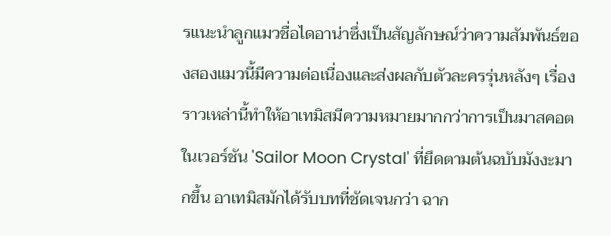รแนะนำลูกแมวชื่อไดอาน่าซึ่งเป็นสัญลักษณ์ว่าความสัมพันธ์ของสองแมวนี้มีความต่อเนื่องและส่งผลกับตัวละครรุ่นหลังๆ เรื่องราวเหล่านี้ทำให้อาเทมิสมีความหมายมากกว่าการเป็นมาสคอต ในเวอร์ชัน 'Sailor Moon Crystal' ที่ยึดตามต้นฉบับมังงะมากขึ้น อาเทมิสมักได้รับบทที่ชัดเจนกว่า ฉาก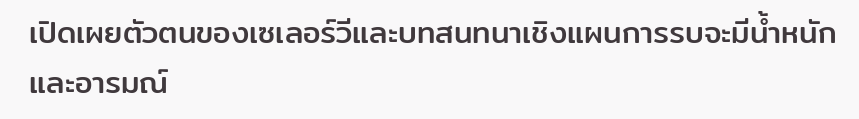เปิดเผยตัวตนของเซเลอร์วีและบทสนทนาเชิงแผนการรบจะมีน้ำหนักและอารมณ์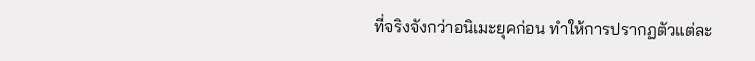ที่จริงจังกว่าอนิเมะยุคก่อน ทำให้การปรากฏตัวแต่ละ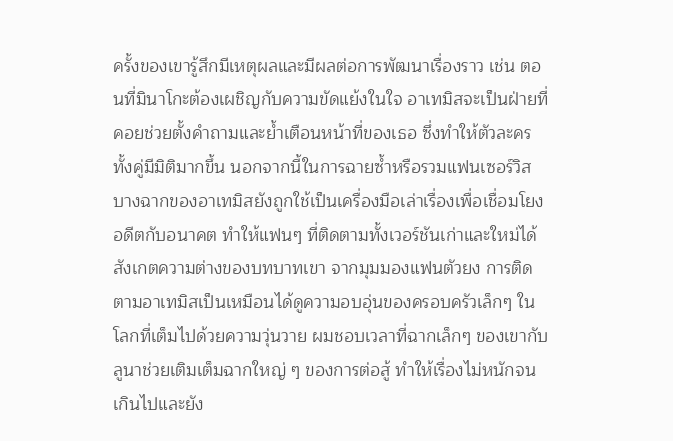ครั้งของเขารู้สึกมีเหตุผลและมีผลต่อการพัฒนาเรื่องราว เช่น ตอนที่มินาโกะต้องเผชิญกับความขัดแย้งในใจ อาเทมิสจะเป็นฝ่ายที่คอยช่วยตั้งคำถามและย้ำเตือนหน้าที่ของเธอ ซึ่งทำให้ตัวละครทั้งคู่มีมิติมากขึ้น นอกจากนี้ในการฉายซ้ำหรือรวมแฟนเซอร์วิส บางฉากของอาเทมิสยังถูกใช้เป็นเครื่องมือเล่าเรื่องเพื่อเชื่อมโยงอดีตกับอนาคต ทำให้แฟนๆ ที่ติดตามทั้งเวอร์ชันเก่าและใหม่ได้สังเกตความต่างของบทบาทเขา จากมุมมองแฟนตัวยง การติดตามอาเทมิสเป็นเหมือนได้ดูความอบอุ่นของครอบครัวเล็กๆ ในโลกที่เต็มไปด้วยความวุ่นวาย ผมชอบเวลาที่ฉากเล็กๆ ของเขากับลูนาช่วยเติมเต็มฉากใหญ่ ๆ ของการต่อสู้ ทำให้เรื่องไม่หนักจนเกินไปและยัง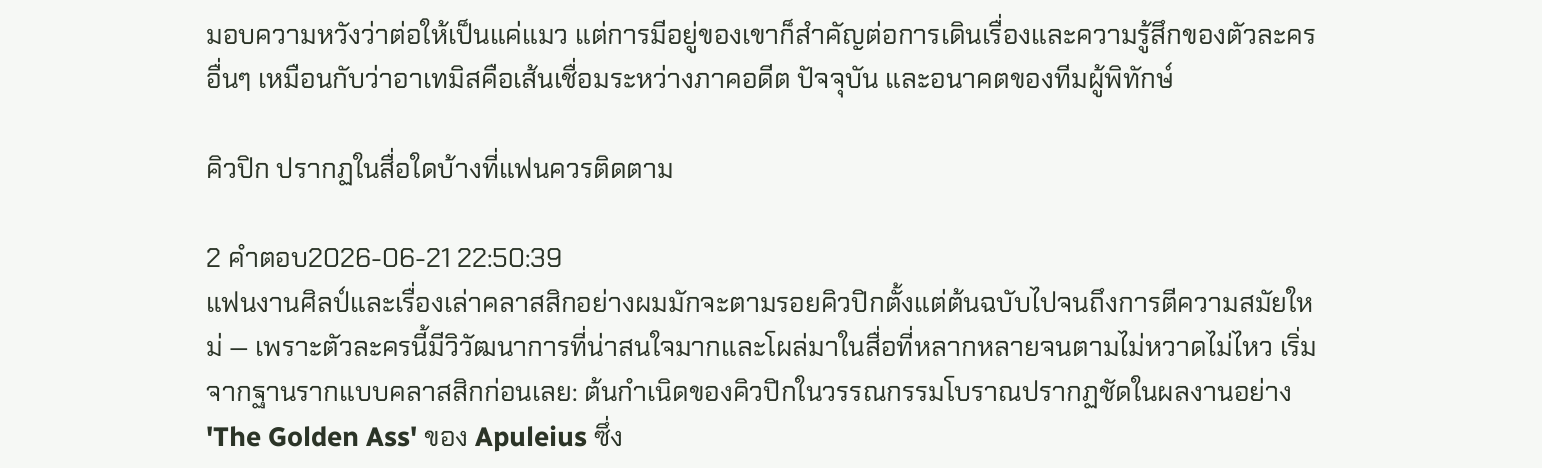มอบความหวังว่าต่อให้เป็นแค่แมว แต่การมีอยู่ของเขาก็สำคัญต่อการเดินเรื่องและความรู้สึกของตัวละครอื่นๆ เหมือนกับว่าอาเทมิสคือเส้นเชื่อมระหว่างภาคอดีต ปัจจุบัน และอนาคตของทีมผู้พิทักษ์

คิวปิก ปรากฏในสื่อใดบ้างที่แฟนควรติดตาม

2 คำตอบ2026-06-21 22:50:39
แฟนงานศิลป์และเรื่องเล่าคลาสสิกอย่างผมมักจะตามรอยคิวปิกตั้งแต่ต้นฉบับไปจนถึงการตีความสมัยใหม่ — เพราะตัวละครนี้มีวิวัฒนาการที่น่าสนใจมากและโผล่มาในสื่อที่หลากหลายจนตามไม่หวาดไม่ไหว เริ่มจากฐานรากแบบคลาสสิกก่อนเลย: ต้นกำเนิดของคิวปิกในวรรณกรรมโบราณปรากฏชัดในผลงานอย่าง 'The Golden Ass' ของ Apuleius ซึ่ง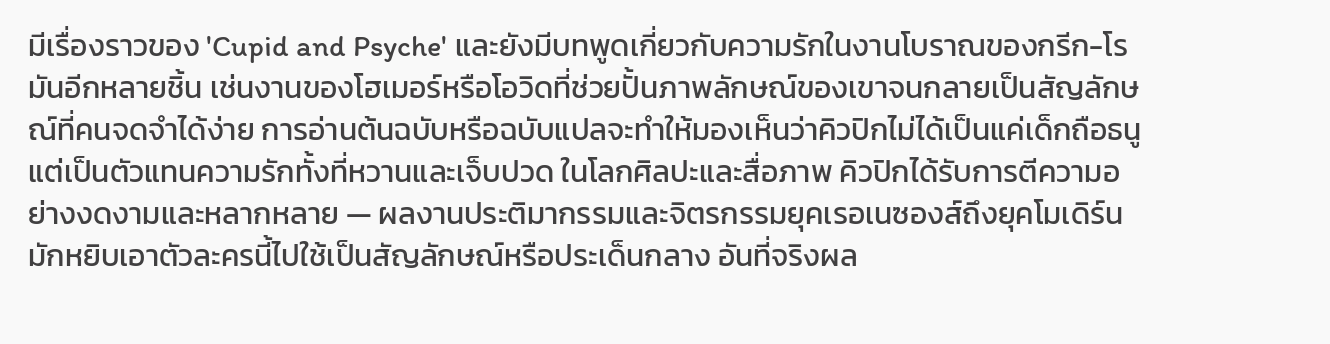มีเรื่องราวของ 'Cupid and Psyche' และยังมีบทพูดเกี่ยวกับความรักในงานโบราณของกรีก-โรมันอีกหลายชิ้น เช่นงานของโฮเมอร์หรือโอวิดที่ช่วยปั้นภาพลักษณ์ของเขาจนกลายเป็นสัญลักษณ์ที่คนจดจำได้ง่าย การอ่านต้นฉบับหรือฉบับแปลจะทำให้มองเห็นว่าคิวปิกไม่ได้เป็นแค่เด็กถือธนู แต่เป็นตัวแทนความรักทั้งที่หวานและเจ็บปวด ในโลกศิลปะและสื่อภาพ คิวปิกได้รับการตีความอย่างงดงามและหลากหลาย — ผลงานประติมากรรมและจิตรกรรมยุคเรอเนซองส์ถึงยุคโมเดิร์นมักหยิบเอาตัวละครนี้ไปใช้เป็นสัญลักษณ์หรือประเด็นกลาง อันที่จริงผล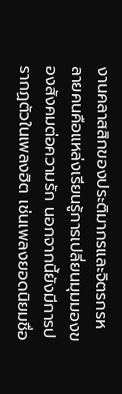งานคลาสสิกของประติมากรและจิตรกรหลายคนคือแหล่งเรียนรู้การเปลี่ยนมุมมองของสังคมต่อความรัก นอกจากนี้ยังมีการปรากฏตัวในเพลงฮิต เช่นเพลงยอดนิยมชื่อ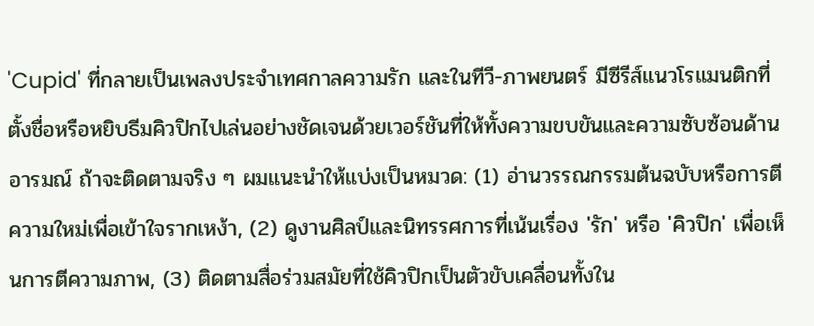'Cupid' ที่กลายเป็นเพลงประจำเทศกาลความรัก และในทีวี-ภาพยนตร์ มีซีรีส์แนวโรแมนติกที่ตั้งชื่อหรือหยิบธีมคิวปิกไปเล่นอย่างชัดเจนด้วยเวอร์ชันที่ให้ทั้งความขบขันและความซับซ้อนด้านอารมณ์ ถ้าจะติดตามจริง ๆ ผมแนะนำให้แบ่งเป็นหมวด: (1) อ่านวรรณกรรมต้นฉบับหรือการตีความใหม่เพื่อเข้าใจรากเหง้า, (2) ดูงานศิลป์และนิทรรศการที่เน้นเรื่อง 'รัก' หรือ 'คิวปิก' เพื่อเห็นการตีความภาพ, (3) ติดตามสื่อร่วมสมัยที่ใช้คิวปิกเป็นตัวขับเคลื่อนทั้งใน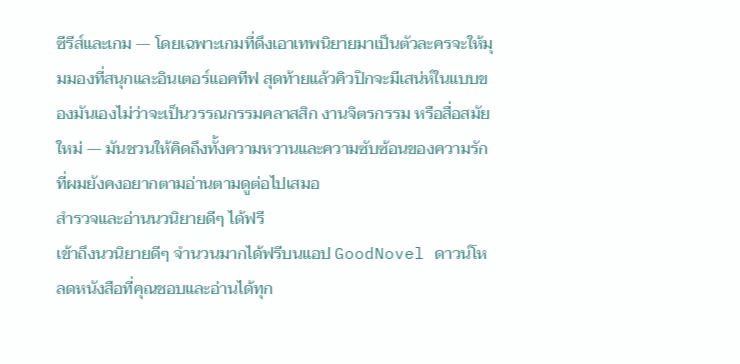ซีรีส์และเกม — โดยเฉพาะเกมที่ดึงเอาเทพนิยายมาเป็นตัวละครจะให้มุมมองที่สนุกและอินเตอร์แอคทีฟ สุดท้ายแล้วคิวปิกจะมีเสน่ห์ในแบบของมันเองไม่ว่าจะเป็นวรรณกรรมคลาสสิก งานจิตรกรรม หรือสื่อสมัยใหม่ — มันชวนให้คิดถึงทั้งความหวานและความซับซ้อนของความรัก ที่ผมยังคงอยากตามอ่านตามดูต่อไปเสมอ
สำรวจและอ่านนวนิยายดีๆ ได้ฟรี
เข้าถึงนวนิยายดีๆ จำนวนมากได้ฟรีบนแอป GoodNovel ดาวน์โหลดหนังสือที่คุณชอบและอ่านได้ทุก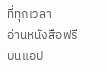ที่ทุกเวลา
อ่านหนังสือฟรีบนแอป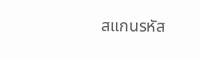สแกนรหัส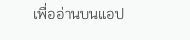เพื่ออ่านบนแอป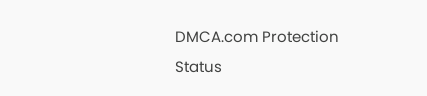DMCA.com Protection Status